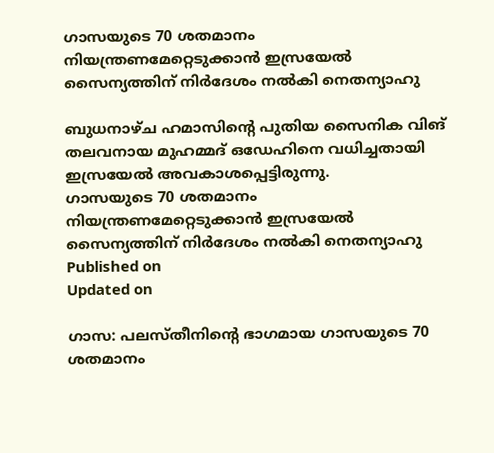ഗാസയുടെ 70 ശതമാനം നിയന്ത്രണമേറ്റെടുക്കാൻ ഇസ്രയേൽ സൈന്യത്തിന് നിർദേശം നൽകി നെതന്യാഹു

ബുധനാഴ്ച ഹമാസിൻ്റെ പുതിയ സൈനിക വിങ് തലവനായ മുഹമ്മദ് ഒഡേഹിനെ വധിച്ചതായി ഇസ്രയേൽ അവകാശപ്പെട്ടിരുന്നു.
ഗാസയുടെ 70 ശതമാനം നിയന്ത്രണമേറ്റെടുക്കാൻ ഇസ്രയേൽ സൈന്യത്തിന് നിർദേശം നൽകി നെതന്യാഹു
Published on
Updated on

ഗാസ: പലസ്തീനിൻ്റെ ഭാഗമായ ഗാസയുടെ 70 ശതമാനം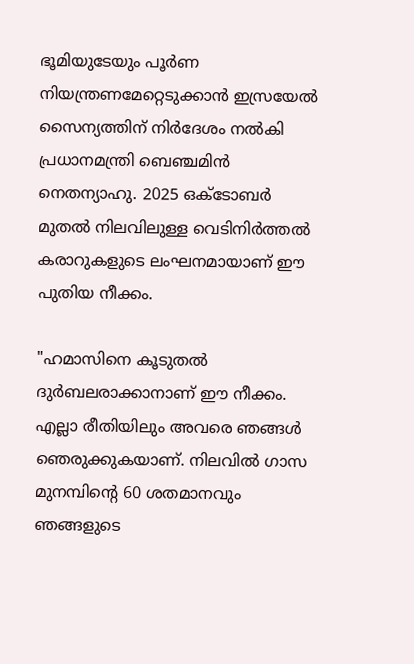ഭൂമിയുടേയും പൂർണ നിയന്ത്രണമേറ്റെടുക്കാൻ ഇസ്രയേൽ സൈന്യത്തിന് നിർദേശം നൽകി പ്രധാനമന്ത്രി ബെഞ്ചമിൻ നെതന്യാഹു. 2025 ഒക്ടോബർ മുതൽ നിലവിലുള്ള വെടിനിർത്തൽ കരാറുകളുടെ ലംഘനമായാണ് ഈ പുതിയ നീക്കം.

"ഹമാസിനെ കൂടുതൽ ദുർബലരാക്കാനാണ് ഈ നീക്കം. എല്ലാ രീതിയിലും അവരെ ഞങ്ങൾ ഞെരുക്കുകയാണ്. നിലവിൽ ഗാസ മുനമ്പിൻ്റെ 60 ശതമാനവും ഞങ്ങളുടെ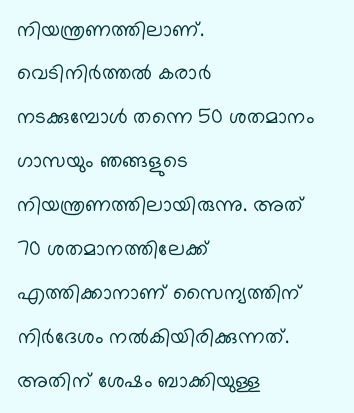നിയന്ത്രണത്തിലാണ്. വെടിനിർത്തൽ കരാർ നടക്കുമ്പോൾ തന്നെ 50 ശതമാനം ഗാസയും ഞങ്ങളുടെ നിയന്ത്രണത്തിലായിരുന്നു. അത് 70 ശതമാനത്തിലേക്ക് എത്തിക്കാനാണ് സൈന്യത്തിന് നിർദേശം നൽകിയിരിക്കുന്നത്. അതിന് ശേഷം ബാക്കിയുള്ള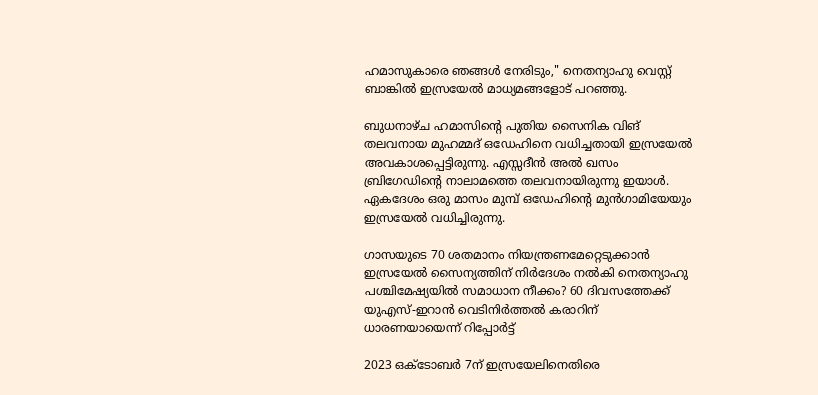ഹമാസുകാരെ ഞങ്ങൾ നേരിടും," നെതന്യാഹു വെസ്റ്റ് ബാങ്കിൽ ഇസ്രയേൽ മാധ്യമങ്ങളോട് പറഞ്ഞു.

ബുധനാഴ്ച ഹമാസിൻ്റെ പുതിയ സൈനിക വിങ് തലവനായ മുഹമ്മദ് ഒഡേഹിനെ വധിച്ചതായി ഇസ്രയേൽ അവകാശപ്പെട്ടിരുന്നു. എസ്സദീൻ അൽ ഖസം ബ്രിഗേഡിൻ്റെ നാലാമത്തെ തലവനായിരുന്നു ഇയാൾ. ഏകദേശം ഒരു മാസം മുമ്പ് ഒഡേഹിൻ്റെ മുൻഗാമിയേയും ഇസ്രയേൽ വധിച്ചിരുന്നു.

ഗാസയുടെ 70 ശതമാനം നിയന്ത്രണമേറ്റെടുക്കാൻ ഇസ്രയേൽ സൈന്യത്തിന് നിർദേശം നൽകി നെതന്യാഹു
പശ്ചിമേഷ്യയിൽ സമാധാന നീക്കം? 60 ദിവസത്തേക്ക് യുഎസ്-ഇറാൻ വെടിനിർത്തൽ കരാറിന് ധാരണയായെന്ന് റിപ്പോർട്ട്

2023 ഒക്ടോബർ 7ന് ഇസ്രയേലിനെതിരെ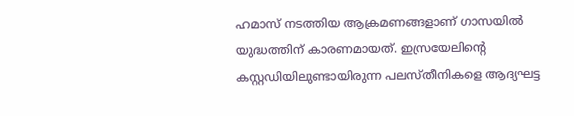ഹമാസ് നടത്തിയ ആക്രമണങ്ങളാണ് ഗാസയിൽ യുദ്ധത്തിന് കാരണമായത്. ഇസ്രയേലിൻ്റെ കസ്റ്റഡിയിലുണ്ടായിരുന്ന പലസ്തീനികളെ ആദ്യഘട്ട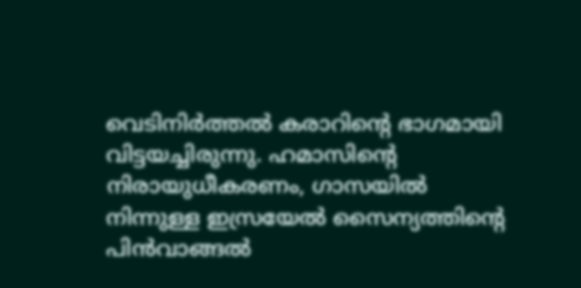വെടിനിർത്തൽ കരാറിൻ്റെ ഭാഗമായി വിട്ടയച്ചിരുന്നു. ഹമാസിൻ്റെ നിരായുധീകരണം, ഗാസയിൽ നിന്നുള്ള ഇസ്രയേൽ സൈന്യത്തിൻ്റെ പിൻവാങ്ങൽ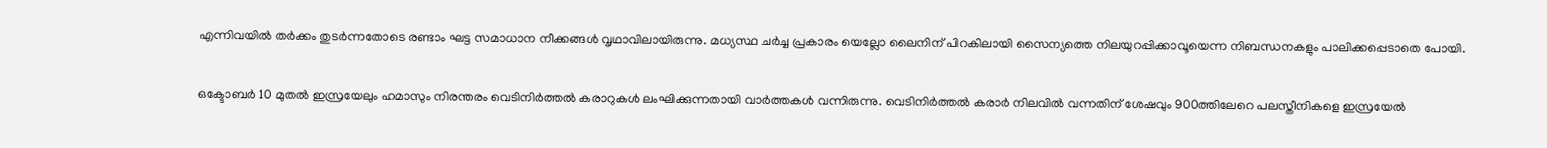എന്നിവയിൽ തർക്കം തുടർന്നതോടെ രണ്ടാം ഘട്ട സമാധാന നീക്കങ്ങൾ വൃഥാവിലായിരുന്നു. മധ്യസ്ഥ ചർച്ച പ്രകാരം യെല്ലോ ലൈനിന് പിറകിലായി സൈന്യത്തെ നിലയുറപ്പിക്കാവൂയെന്ന നിബന്ധനകളും പാലിക്കപ്പെടാതെ പോയി.

ഒക്ടോബർ 10 മുതൽ ഇസ്രയേലും ഹമാസും നിരന്തരം വെടിനിർത്തൽ കരാറുകൾ ലംഘിക്കുന്നതായി വാർത്തകൾ വന്നിരുന്നു. വെടിനിർത്തൽ കരാർ നിലവിൽ വന്നതിന് ശേഷവും 900ത്തിലേറെ പലസ്തീനികളെ ഇസ്രയേൽ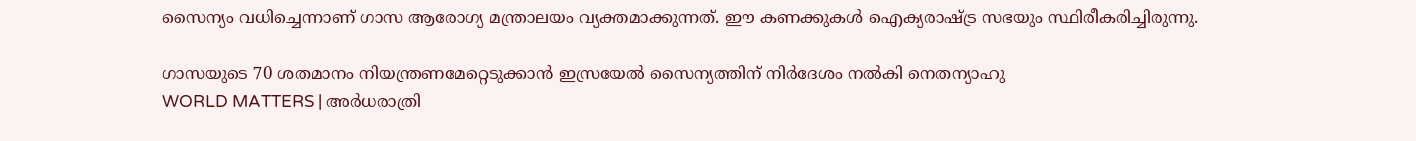സൈന്യം വധിച്ചെന്നാണ് ഗാസ ആരോഗ്യ മന്ത്രാലയം വ്യക്തമാക്കുന്നത്. ഈ കണക്കുകൾ ഐക്യരാഷ്ട്ര സഭയും സ്ഥിരീകരിച്ചിരുന്നു.

ഗാസയുടെ 70 ശതമാനം നിയന്ത്രണമേറ്റെടുക്കാൻ ഇസ്രയേൽ സൈന്യത്തിന് നിർദേശം നൽകി നെതന്യാഹു
WORLD MATTERS | അര്‍ധരാത്രി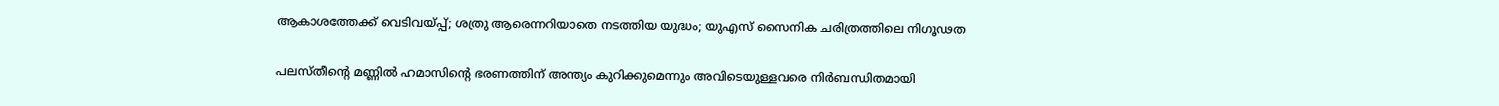ആകാശത്തേക്ക് വെടിവയ്പ്പ്; ശത്രു ആരെന്നറിയാതെ നടത്തിയ യുദ്ധം; യുഎസ് സൈനിക ചരിത്രത്തിലെ നിഗൂഢത

പലസ്തീൻ്റെ മണ്ണിൽ ഹമാസിൻ്റെ ഭരണത്തിന് അന്ത്യം കുറിക്കുമെന്നും അവിടെയുള്ളവരെ നിർബന്ധിതമായി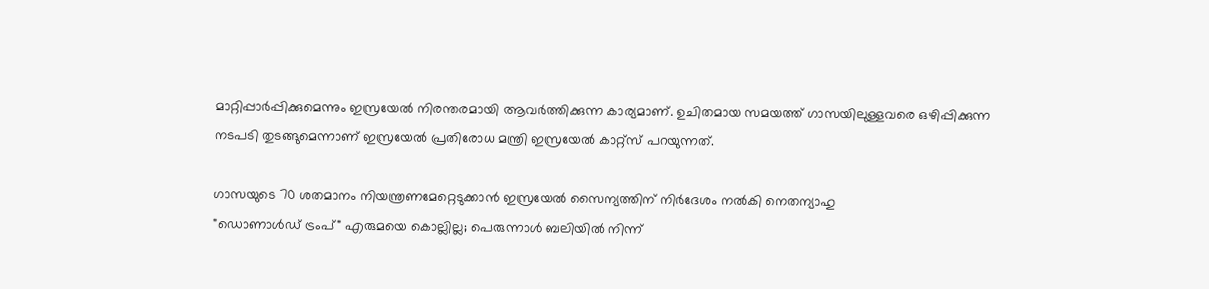മാറ്റിപ്പാർപ്പിക്കുമെന്നും ഇസ്രയേൽ നിരന്തരമായി ആവർത്തിക്കുന്ന കാര്യമാണ്. ഉചിതമായ സമയത്ത് ഗാസയിലുള്ളവരെ ഒഴിപ്പിക്കുന്ന നടപടി തുടങ്ങുമെന്നാണ് ഇസ്രയേൽ പ്രതിരോധ മന്ത്രി ഇസ്രയേൽ കാറ്റ്സ് പറയുന്നത്.

ഗാസയുടെ 70 ശതമാനം നിയന്ത്രണമേറ്റെടുക്കാൻ ഇസ്രയേൽ സൈന്യത്തിന് നിർദേശം നൽകി നെതന്യാഹു
"ഡൊണാൾഡ് ട്രംപ്" എരുമയെ കൊല്ലില്ല; പെരുന്നാൾ ബലിയിൽ നിന്ന്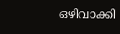ഒഴിവാക്കി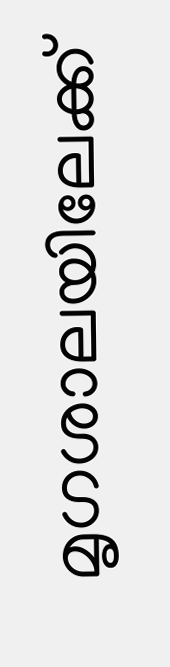മൃഗശാലയിലേക്ക്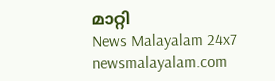മാറ്റി
News Malayalam 24x7
newsmalayalam.com